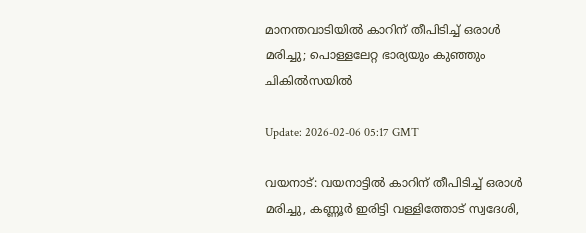മാനന്തവാടിയില്‍ കാറിന് തീപിടിച്ച് ഒരാള്‍ മരിച്ചു; പൊള്ളലേറ്റ ഭാര്യയും കുഞ്ഞും ചികില്‍സയില്‍

Update: 2026-02-06 05:17 GMT

വയനാട്: വയനാട്ടില്‍ കാറിന് തീപിടിച്ച് ഒരാള്‍ മരിച്ചു, കണ്ണൂര്‍ ഇരിട്ടി വള്ളിത്തോട് സ്വദേശി,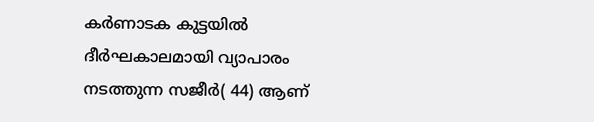കര്‍ണാടക കുട്ടയില്‍ ദീര്‍ഘകാലമായി വ്യാപാരം നടത്തുന്ന സജീര്‍( 44) ആണ്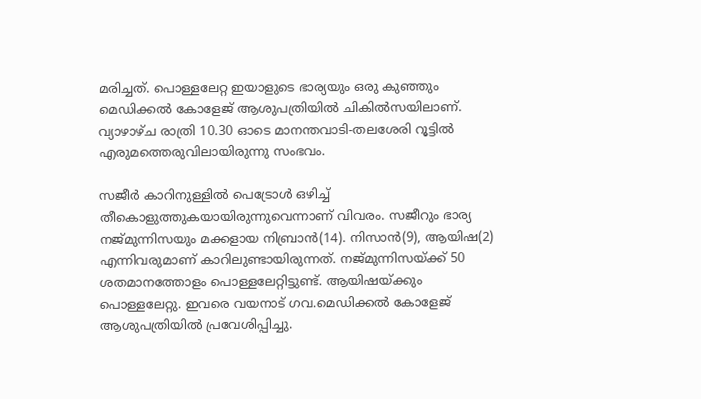മരിച്ചത്. പൊള്ളലേറ്റ ഇയാളുടെ ഭാര്യയും ഒരു കുഞ്ഞും മെഡിക്കല്‍ കോളേജ് ആശുപത്രിയില്‍ ചികില്‍സയിലാണ്. വ്യാഴാഴ്ച രാത്രി 10.30 ഓടെ മാനന്തവാടി-തലശേരി റൂട്ടില്‍ എരുമത്തെരുവിലായിരുന്നു സംഭവം.

സജീര്‍ കാറിനുള്ളില്‍ പെട്രോള്‍ ഒഴിച്ച് തീകൊളുത്തുകയായിരുന്നുവെന്നാണ് വിവരം. സജീറും ഭാര്യ നജ്മുന്നിസയും മക്കളായ നിബ്രാന്‍(14). നിസാന്‍(9), ആയിഷ(2) എന്നിവരുമാണ് കാറിലുണ്ടായിരുന്നത്. നജ്മുന്നിസയ്ക്ക് 50 ശതമാനത്തോളം പൊള്ളലേറ്റിട്ടുണ്ട്. ആയിഷയ്ക്കും പൊള്ളലേറ്റു. ഇവരെ വയനാട് ഗവ.മെഡിക്കല്‍ കോളേജ് ആശുപത്രിയില്‍ പ്രവേശിപ്പിച്ചു.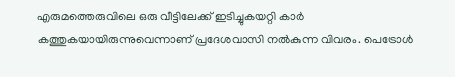എരുമത്തെരുവിലെ ഒരു വീട്ടിലേക്ക് ഇടിച്ചുകയറ്റി കാര്‍ കത്തുകയായിരുന്നുവെന്നാണ് പ്രദേശവാസി നല്‍കുന്ന വിവരം. പെട്രോള്‍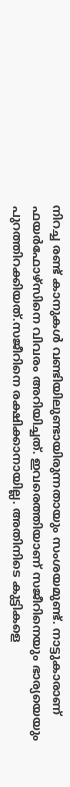നിറച്ച രണ്ട് കാനുകള്‍ വണ്ടിയിലുണ്ടായിരുന്നതായും സംശയമുണ്ട്. നാട്ടുകാരാണ് ഫയര്‍ഫോഴ്‌സിനെ വിവരം അറിയിച്ചത്. ഇവരെത്തിയാണ് സജീറിനെയും ഭാര്യയെയും പുറത്തിറക്കിയത്.സജീറിനെ രക്ഷിക്കാനായില്ല. അതിനിടെ കുട്ടികളെ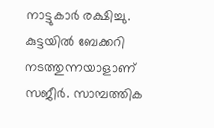നാട്ടുകാര്‍ രക്ഷിച്ചു. കുട്ടയില്‍ ബേക്കറി നടത്തുന്നയാളാണ് സജീര്‍. സാമ്പത്തിക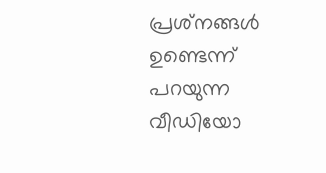പ്രശ്‌നങ്ങള്‍ ഉണ്ടെന്ന് പറയുന്ന വീഡിയോ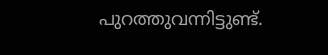പുറത്തുവന്നിട്ടുണ്ട്.